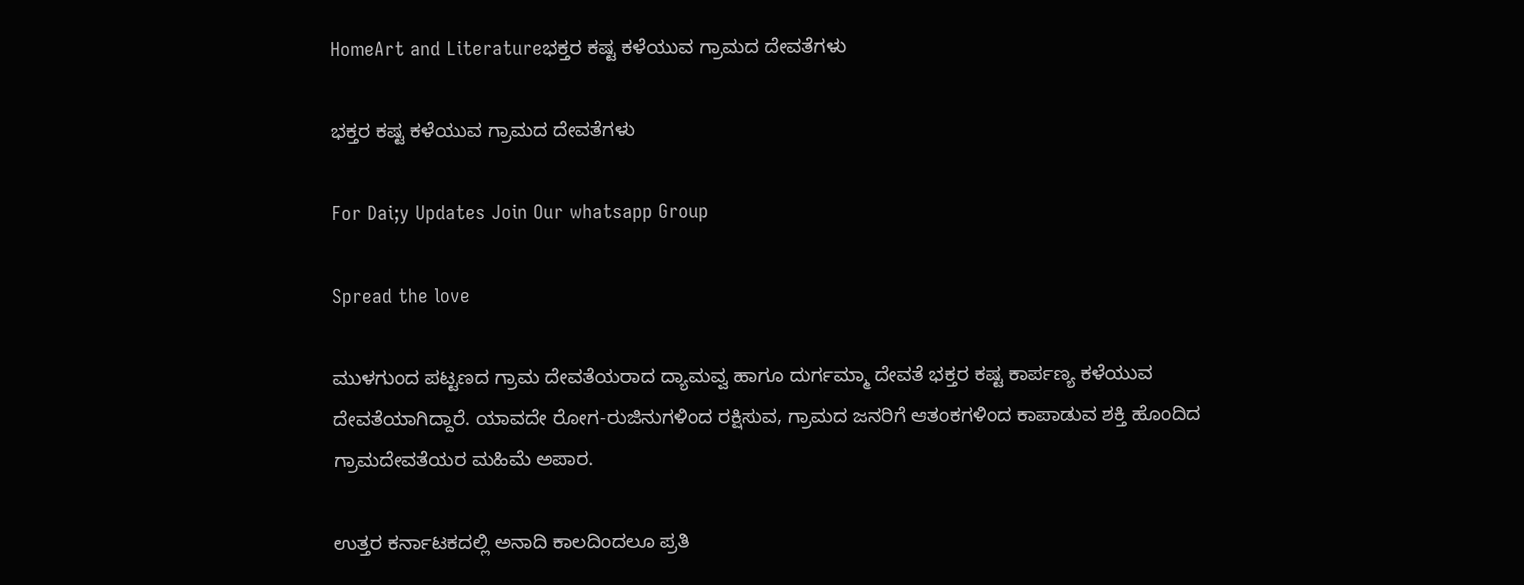HomeArt and Literatureಭಕ್ತರ ಕಷ್ಟ ಕಳೆಯುವ ಗ್ರಾಮದ ದೇವತೆಗಳು

ಭಕ್ತರ ಕಷ್ಟ ಕಳೆಯುವ ಗ್ರಾಮದ ದೇವತೆಗಳು

For Dai;y Updates Join Our whatsapp Group

Spread the love

ಮುಳಗುಂದ ಪಟ್ಟಣದ ಗ್ರಾಮ ದೇವತೆಯರಾದ ದ್ಯಾಮವ್ವ ಹಾಗೂ ದುರ್ಗಮ್ಮಾ ದೇವತೆ ಭಕ್ತರ ಕಷ್ಟ ಕಾರ್ಪಣ್ಯ ಕಳೆಯುವ ದೇವತೆಯಾಗಿದ್ದಾರೆ. ಯಾವದೇ ರೋಗ-ರುಜಿನುಗಳಿಂದ ರಕ್ಷಿಸುವ, ಗ್ರಾಮದ ಜನರಿಗೆ ಆತಂಕಗಳಿಂದ ಕಾಪಾಡುವ ಶಕ್ತಿ ಹೊಂದಿದ ಗ್ರಾಮದೇವತೆಯರ ಮಹಿಮೆ ಅಪಾರ.

ಉತ್ತರ ಕರ್ನಾಟಕದಲ್ಲಿ ಅನಾದಿ ಕಾಲದಿಂದಲೂ ಪ್ರತಿ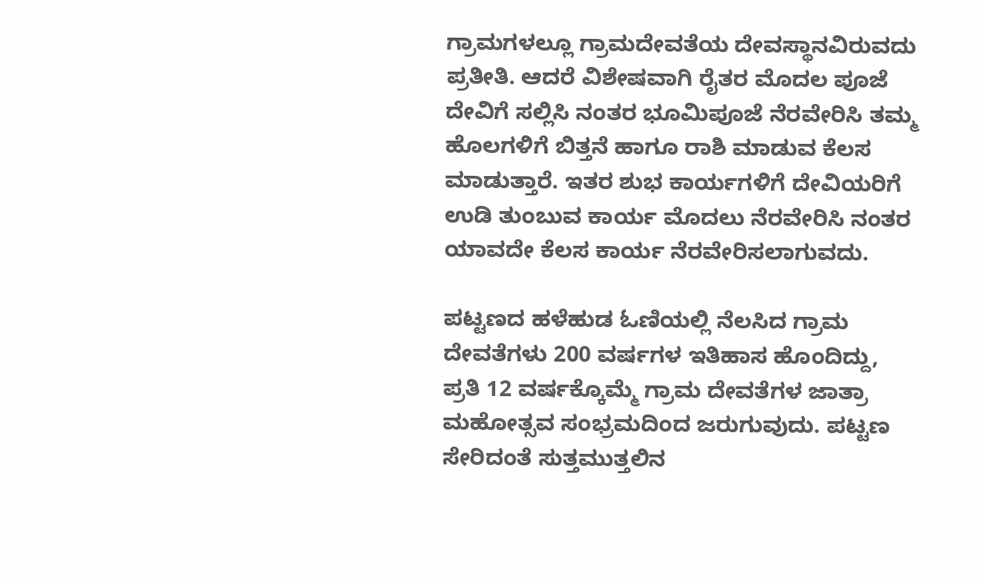ಗ್ರಾಮಗಳಲ್ಲೂ ಗ್ರಾಮದೇವತೆಯ ದೇವಸ್ಥಾನವಿರುವದು ಪ್ರತೀತಿ. ಆದರೆ ವಿಶೇಷವಾಗಿ ರೈತರ ಮೊದಲ ಪೂಜೆ ದೇವಿಗೆ ಸಲ್ಲಿಸಿ ನಂತರ ಭೂಮಿಪೂಜೆ ನೆರವೇರಿಸಿ ತಮ್ಮ ಹೊಲಗಳಿಗೆ ಬಿತ್ತನೆ ಹಾಗೂ ರಾಶಿ ಮಾಡುವ ಕೆಲಸ ಮಾಡುತ್ತಾರೆ. ಇತರ ಶುಭ ಕಾರ್ಯಗಳಿಗೆ ದೇವಿಯರಿಗೆ ಉಡಿ ತುಂಬುವ ಕಾರ್ಯ ಮೊದಲು ನೆರವೇರಿಸಿ ನಂತರ ಯಾವದೇ ಕೆಲಸ ಕಾರ್ಯ ನೆರವೇರಿಸಲಾಗುವದು.

ಪಟ್ಟಣದ ಹಳೆಹುಡ ಓಣಿಯಲ್ಲಿ ನೆಲಸಿದ ಗ್ರಾಮ ದೇವತೆಗಳು 200 ವರ್ಷಗಳ ಇತಿಹಾಸ ಹೊಂದಿದ್ದು, ಪ್ರತಿ 12 ವರ್ಷಕ್ಕೊಮ್ಮೆ ಗ್ರಾಮ ದೇವತೆಗಳ ಜಾತ್ರಾ ಮಹೋತ್ಸವ ಸಂಭ್ರಮದಿಂದ ಜರುಗುವುದು. ಪಟ್ಟಣ ಸೇರಿದಂತೆ ಸುತ್ತಮುತ್ತಲಿನ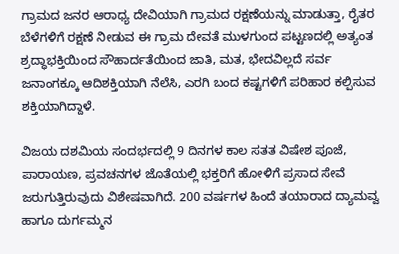ಗ್ರಾಮದ ಜನರ ಆರಾಧ್ಯ ದೇವಿಯಾಗಿ ಗ್ರಾಮದ ರಕ್ಷಣೆಯನ್ನು ಮಾಡುತ್ತಾ, ರೈತರ ಬೆಳೆಗಳಿಗೆ ರಕ್ಷಣೆ ನೀಡುವ ಈ ಗ್ರಾಮ ದೇವತೆ ಮುಳಗುಂದ ಪಟ್ಟಣದಲ್ಲಿ ಅತ್ಯಂತ ಶ್ರದ್ಧಾಭಕ್ತಿಯಿಂದ ಸೌಹಾರ್ದತೆಯಿಂದ ಜಾತಿ, ಮತ, ಭೇದವಿಲ್ಲದೆ ಸರ್ವ ಜನಾಂಗಕ್ಕೂ ಆದಿಶಕ್ತಿಯಾಗಿ ನೆಲೆಸಿ, ಎರಗಿ ಬಂದ ಕಷ್ಟಗಳಿಗೆ ಪರಿಹಾರ ಕಲ್ಪಿಸುವ ಶಕ್ತಿಯಾಗಿದ್ದಾಳೆ.

ವಿಜಯ ದಶಮಿಯ ಸಂದರ್ಭದಲ್ಲಿ 9 ದಿನಗಳ ಕಾಲ ಸತತ ವಿಷೇಶ ಪೂಜೆ, ಪಾರಾಯಣ, ಪ್ರವಚನಗಳ ಜೊತೆಯಲ್ಲಿ ಭಕ್ತರಿಗೆ ಹೋಳಿಗೆ ಪ್ರಸಾದ ಸೇವೆ ಜರುಗುತ್ತಿರುವುದು ವಿಶೇಷವಾಗಿದೆ. 200 ವರ್ಷಗಳ ಹಿಂದೆ ತಯಾರಾದ ದ್ಯಾಮವ್ವ ಹಾಗೂ ದುರ್ಗಮ್ಮನ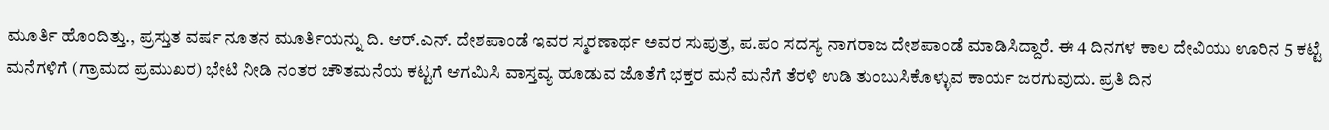ಮೂರ್ತಿ ಹೊಂದಿತ್ತು., ಪ್ರಸ್ತುತ ವರ್ಷ ನೂತನ ಮೂರ್ತಿಯನ್ನು ದಿ. ಆರ್.ಎನ್. ದೇಶಪಾಂಡೆ ಇವರ ಸ್ಮರಣಾರ್ಥ ಅವರ ಸುಪುತ್ರ, ಪ.ಪಂ ಸದಸ್ಯ ನಾಗರಾಜ ದೇಶಪಾಂಡೆ ಮಾಡಿಸಿದ್ದಾರೆ. ಈ 4 ದಿನಗಳ ಕಾಲ ದೇವಿಯು ಊರಿನ 5 ಕಟ್ಟೆ ಮನೆಗಳಿಗೆ (ಗ್ರಾಮದ ಪ್ರಮುಖರ) ಭೇಟಿ ನೀಡಿ ನಂತರ ಚೌತಮನೆಯ ಕಟ್ಟಗೆ ಆಗಮಿಸಿ ವಾಸ್ತವ್ಯ ಹೂಡುವ ಜೊತೆಗೆ ಭಕ್ತರ ಮನೆ ಮನೆಗೆ ತೆರಳಿ ಉಡಿ ತುಂಬುಸಿಕೊಳ್ಳುವ ಕಾರ್ಯ ಜರಗುವುದು. ಪ್ರತಿ ದಿನ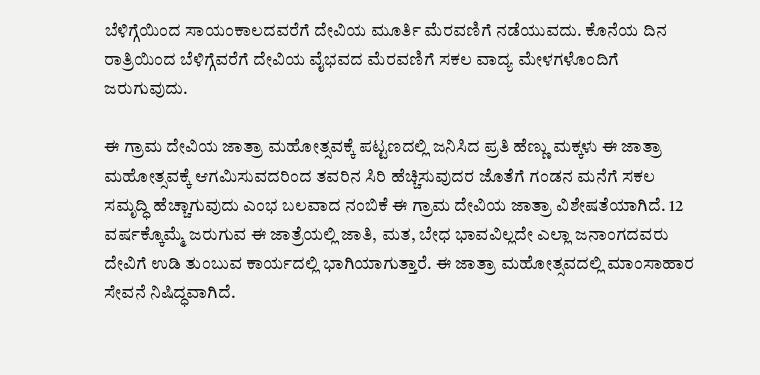ಬೆಳಿಗ್ಗೆಯಿಂದ ಸಾಯಂಕಾಲದವರೆಗೆ ದೇವಿಯ ಮೂರ್ತಿ ಮೆರವಣಿಗೆ ನಡೆಯುವದು. ಕೊನೆಯ ದಿನ ರಾತ್ರಿಯಿಂದ ಬೆಳಿಗ್ಗೆವರೆಗೆ ದೇವಿಯ ವೈಭವದ ಮೆರವಣಿಗೆ ಸಕಲ ವಾದ್ಯ ಮೇಳಗಳೊಂದಿಗೆ ಜರುಗುವುದು.

ಈ ಗ್ರಾಮ ದೇವಿಯ ಜಾತ್ರಾ ಮಹೋತ್ಸವಕ್ಕೆ ಪಟ್ಟಣದಲ್ಲಿ ಜನಿಸಿದ ಪ್ರತಿ ಹೆಣ್ಣು ಮಕ್ಕಳು ಈ ಜಾತ್ರಾ ಮಹೋತ್ಸವಕ್ಕೆ ಆಗಮಿಸುವದರಿಂದ ತವರಿನ ಸಿರಿ ಹೆಚ್ಚಿಸುವುದರ ಜೊತೆಗೆ ಗಂಡನ ಮನೆಗೆ ಸಕಲ ಸಮೃದ್ಧಿ ಹೆಚ್ಚಾಗುವುದು ಎಂಭ ಬಲವಾದ ನಂಬಿಕೆ ಈ ಗ್ರಾಮ ದೇವಿಯ ಜಾತ್ರಾ ವಿಶೇಷತೆಯಾಗಿದೆ. 12 ವರ್ಷಕ್ಕೊಮ್ಮೆ ಜರುಗುವ ಈ ಜಾತ್ರೆಯಲ್ಲಿ ಜಾತಿ, ಮತ, ಬೇಧ ಭಾವವಿಲ್ಲದೇ ಎಲ್ಲಾ ಜನಾಂಗದವರು ದೇವಿಗೆ ಉಡಿ ತುಂಬುವ ಕಾರ್ಯದಲ್ಲಿ ಭಾಗಿಯಾಗುತ್ತಾರೆ. ಈ ಜಾತ್ರಾ ಮಹೋತ್ಸವದಲ್ಲಿ ಮಾಂಸಾಹಾರ ಸೇವನೆ ನಿಷಿದ್ಧವಾಗಿದೆ.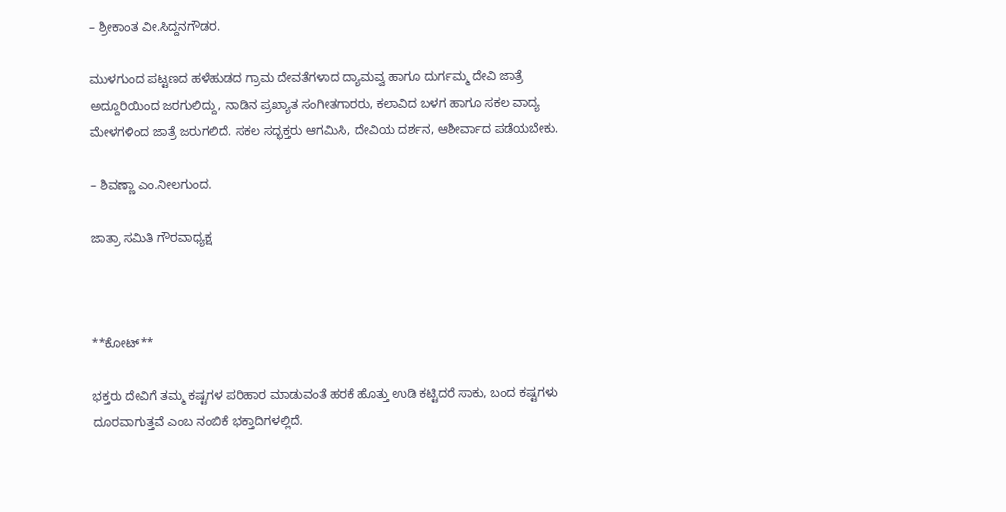– ಶ್ರೀಕಾಂತ ವೀ.ಸಿದ್ದನಗೌಡರ.

ಮುಳಗುಂದ ಪಟ್ಟಣದ ಹಳೆಹುಡದ ಗ್ರಾಮ ದೇವತೆಗಳಾದ ದ್ಯಾಮವ್ವ ಹಾಗೂ ದುರ್ಗಮ್ಮ ದೇವಿ ಜಾತ್ರೆ ಅದ್ದೂರಿಯಿಂದ ಜರಗುಲಿದ್ದು, ನಾಡಿನ ಪ್ರಖ್ಯಾತ ಸಂಗೀತಗಾರರು, ಕಲಾವಿದ ಬಳಗ ಹಾಗೂ ಸಕಲ ವಾದ್ಯ ಮೇಳಗಳಿಂದ ಜಾತ್ರೆ ಜರುಗಲಿದೆ. ಸಕಲ ಸದ್ಭಕ್ತರು ಆಗಮಿಸಿ, ದೇವಿಯ ದರ್ಶನ, ಆಶೀರ್ವಾದ ಪಡೆಯಬೇಕು.

– ಶಿವಣ್ಣಾ ಎಂ.ನೀಲಗುಂದ.

ಜಾತ್ರಾ ಸಮಿತಿ ಗೌರವಾಧ್ಯಕ್ಷ



**ಕೋಟ್**

ಭಕ್ತರು ದೇವಿಗೆ ತಮ್ಮ ಕಷ್ಟಗಳ ಪರಿಹಾರ ಮಾಡುವಂತೆ ಹರಕೆ ಹೊತ್ತು ಉಡಿ ಕಟ್ಟಿದರೆ ಸಾಕು, ಬಂದ ಕಷ್ಟಗಳು ದೂರವಾಗುತ್ತವೆ ಎಂಬ ನಂಬಿಕೆ ಭಕ್ತಾದಿಗಳಲ್ಲಿದೆ.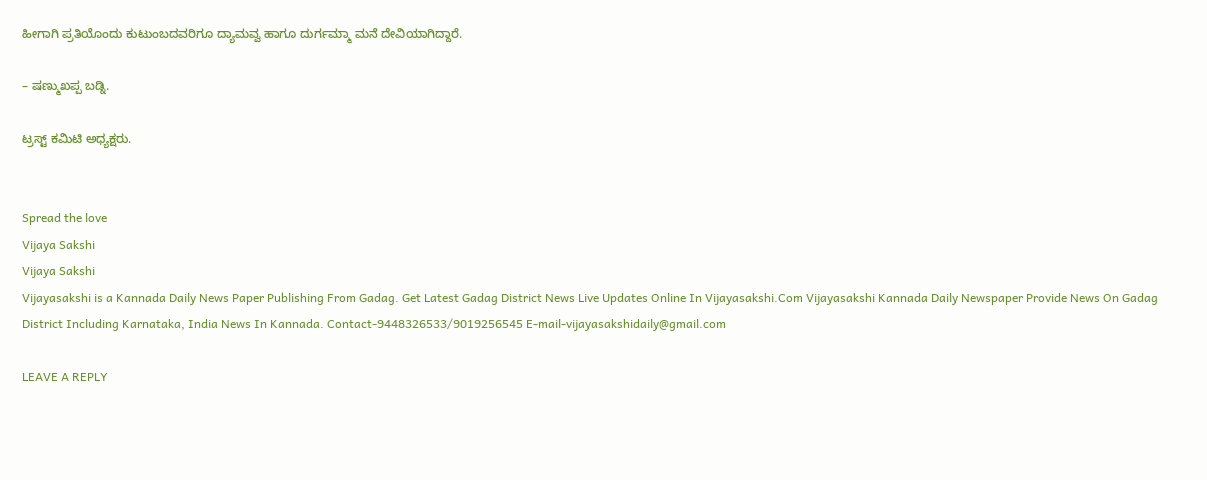ಹೀಗಾಗಿ ಪ್ರತಿಯೊಂದು ಕುಟುಂಬದವರಿಗೂ ದ್ಯಾಮವ್ವ ಹಾಗೂ ದುರ್ಗಮ್ಮಾ ಮನೆ ದೇವಿಯಾಗಿದ್ದಾರೆ.

– ಷಣ್ಮುಖಪ್ಪ ಬಡ್ನಿ.

ಟ್ರಸ್ಟ್ ಕಮಿಟಿ ಅಧ್ಯಕ್ಷರು.


Spread the love
Vijaya Sakshi
Vijaya Sakshi
Vijayasakshi is a Kannada Daily News Paper Publishing From Gadag. Get Latest Gadag District News Live Updates Online In Vijayasakshi.Com Vijayasakshi Kannada Daily Newspaper Provide News On Gadag District Including Karnataka, India News In Kannada. Contact-9448326533/9019256545 E-mail-vijayasakshidaily@gmail.com

LEAVE A REPLY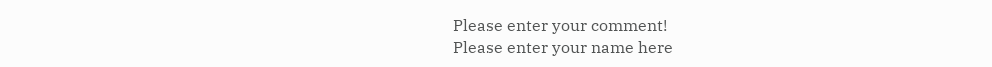Please enter your comment!
Please enter your name here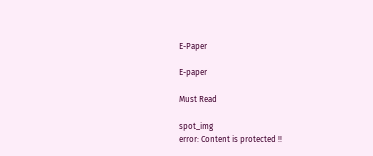E-Paper

E-paper

Must Read

spot_img
error: Content is protected !!